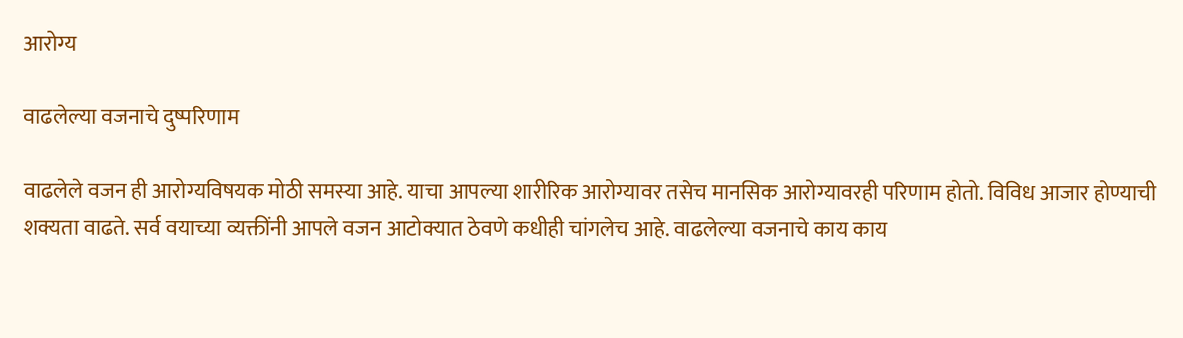आरोग्य

वाढलेल्या वजनाचे दुष्परिणाम

वाढलेले वजन ही आरोग्यविषयक मोठी समस्या आहे. याचा आपल्या शारीरिक आरोग्यावर तसेच मानसिक आरोग्यावरही परिणाम होतो. विविध आजार होण्याची शक्यता वाढते. सर्व वयाच्या व्यक्तींनी आपले वजन आटोक्यात ठेवणे कधीही चांगलेच आहे. वाढलेल्या वजनाचे काय काय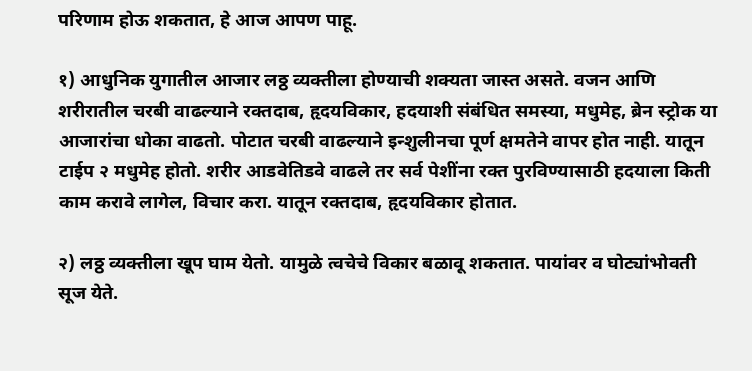परिणाम होऊ शकतात, हे आज आपण पाहू.

१) आधुनिक युगातील आजार लठ्ठ व्यक्तीला होण्याची शक्यता जास्त असते. वजन आणि शरीरातील चरबी वाढल्याने रक्तदाब, हृदयविकार, हदयाशी संबंधित समस्या, मधुमेह, ब्रेन स्ट्रोक या आजारांचा धोका वाढतो. पोटात चरबी वाढल्याने इन्शुलीनचा पूर्ण क्षमतेने वापर होत नाही. यातून टाईप २ मधुमेह होतो. शरीर आडवेतिडवे वाढले तर सर्व पेशींना रक्त पुरविण्यासाठी हदयाला किती काम करावे लागेल, विचार करा. यातून रक्तदाब, हृदयविकार होतात.

२) लठ्ठ व्यक्तीला खूप घाम येतो. यामुळे त्वचेचे विकार बळावू शकतात. पायांवर व घोट्यांभोवती सूज येते.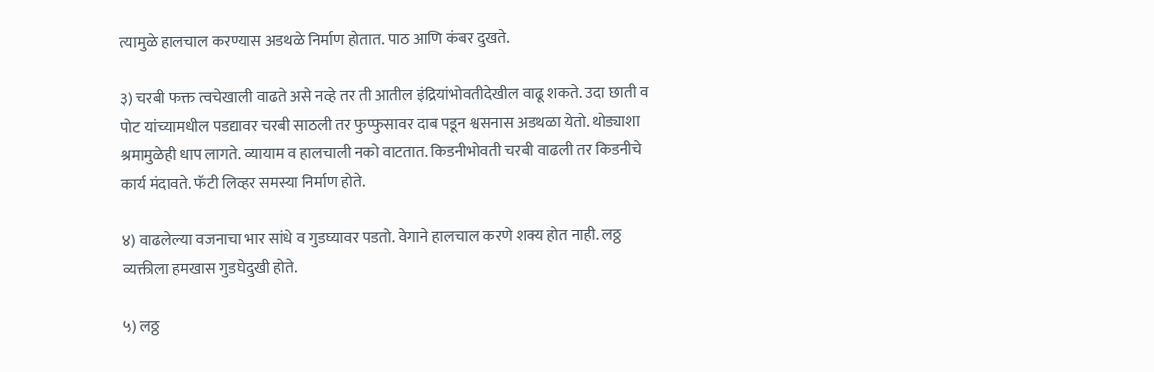त्यामुळे हालचाल करण्यास अडथळे निर्माण होतात. पाठ आणि कंबर दुखते.

३) चरबी फक्त त्वचेखाली वाढते असे नव्हे तर ती आतील इंद्रियांभोवतीदेखील वाढू शकते. उदा छाती व पोट यांच्यामधील पडद्यावर चरबी साठली तर फुप्फुसावर दाब पडून श्वसनास अडथळा येतो. थोड्याशा श्रमामुळेही धाप लागते. व्यायाम व हालचाली नको वाटतात. किडनीभोवती चरबी वाढली तर किडनीचे कार्य मंदावते. फॅटी लिव्हर समस्या निर्माण होते.

४) वाढलेल्या वजनाचा भार सांधे व गुडघ्यावर पडतो. वेगाने हालचाल करणे शक्य होत नाही. लठ्ठ व्यक्तीला हमखास गुडघेदुखी होते.

५) लठ्ठ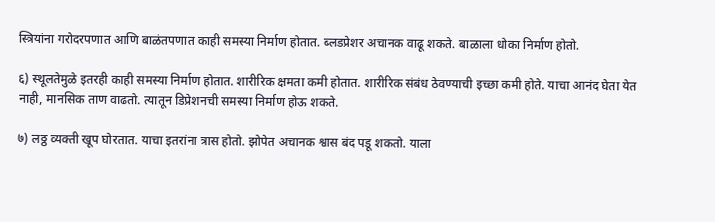स्त्रियांना गरोदरपणात आणि बाळंतपणात काही समस्या निर्माण होतात. ब्लडप्रेशर अचानक वाढू शकते. बाळाला धोका निर्माण होतो.

६) स्थूलतेमुळे इतरही काही समस्या निर्माण होतात. शारीरिक क्षमता कमी होतात. शारीरिक संबंध ठेवण्याची इच्छा कमी होते. याचा आनंद घेता येत नाही, मानसिक ताण वाढतो. त्यातून डिप्रेशनची समस्या निर्माण होऊ शकते.

७) लठ्ठ व्यक्ती खूप घोरतात. याचा इतरांना त्रास होतो. झोपेत अचानक श्वास बंद पडू शकतो. याला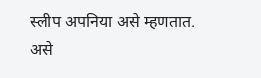स्लीप अपनिया असे म्हणतात. असे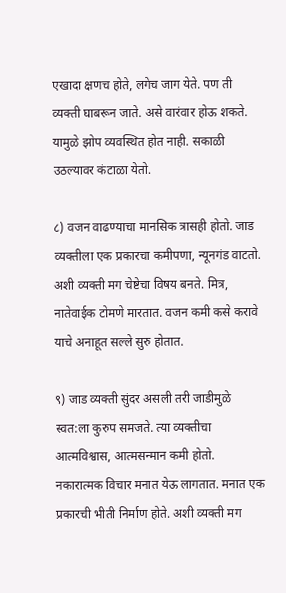एखादा क्षणच होते, लगेच जाग येते. पण ती व्यक्ती घाबरून जाते. असे वारंवार होऊ शकते. यामुळे झोप व्यवस्थित होत नाही. सकाळी उठल्यावर कंटाळा येतो.

८) वजन वाढण्याचा मानसिक त्रासही होतो. जाड व्यक्तीला एक प्रकारचा कमीपणा, न्यूनगंड वाटतो. अशी व्यक्ती मग चेष्टेचा विषय बनते. मित्र, नातेवाईक टोमणे मारतात. वजन कमी कसे करावे याचे अनाहूत सल्ले सुरु होतात.

९) जाड व्यक्ती सुंदर असली तरी जाडीमुळे स्वत:ला कुरुप समजते. त्या व्यक्तीचा आत्मविश्वास, आत्मसन्मान कमी होतो. नकारात्मक विचार मनात येऊ लागतात. मनात एक प्रकारची भीती निर्माण होते. अशी व्यक्ती मग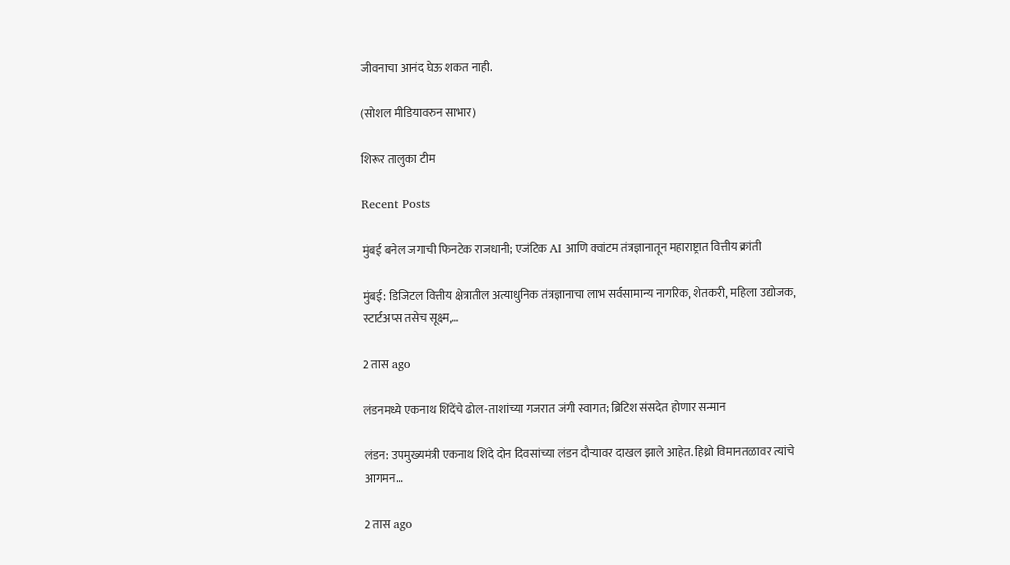जीवनाचा आनंद घेऊ शकत नाही.

(सोशल मीडियावरुन साभार)

शिरूर तालुका टीम

Recent Posts

मुंबई बनेल जगाची फिनटेक राजधानी; एजंटिक AI आणि क्वांटम तंत्रज्ञानातून महाराष्ट्रात वित्तीय क्रांती

मुंबई: डिजिटल वित्तीय क्षेत्रातील अत्याधुनिक तंत्रज्ञानाचा लाभ सर्वसामान्य नागरिक, शेतकरी, महिला उद्योजक, स्टार्टअप्स तसेच सूक्ष्म,…

2 तास ago

लंडनमध्ये एकनाथ शिंदेंचे ढोल-ताशांच्या गजरात जंगी स्वागत; ब्रिटिश संसदेत होणार सन्मान

लंडन: उपमुख्यमंत्री एकनाथ शिंदे दोन दिवसांच्या लंडन दौऱ्यावर दाखल झाले आहेत. हिथ्रो विमानतळावर त्यांचे आगमन…

2 तास ago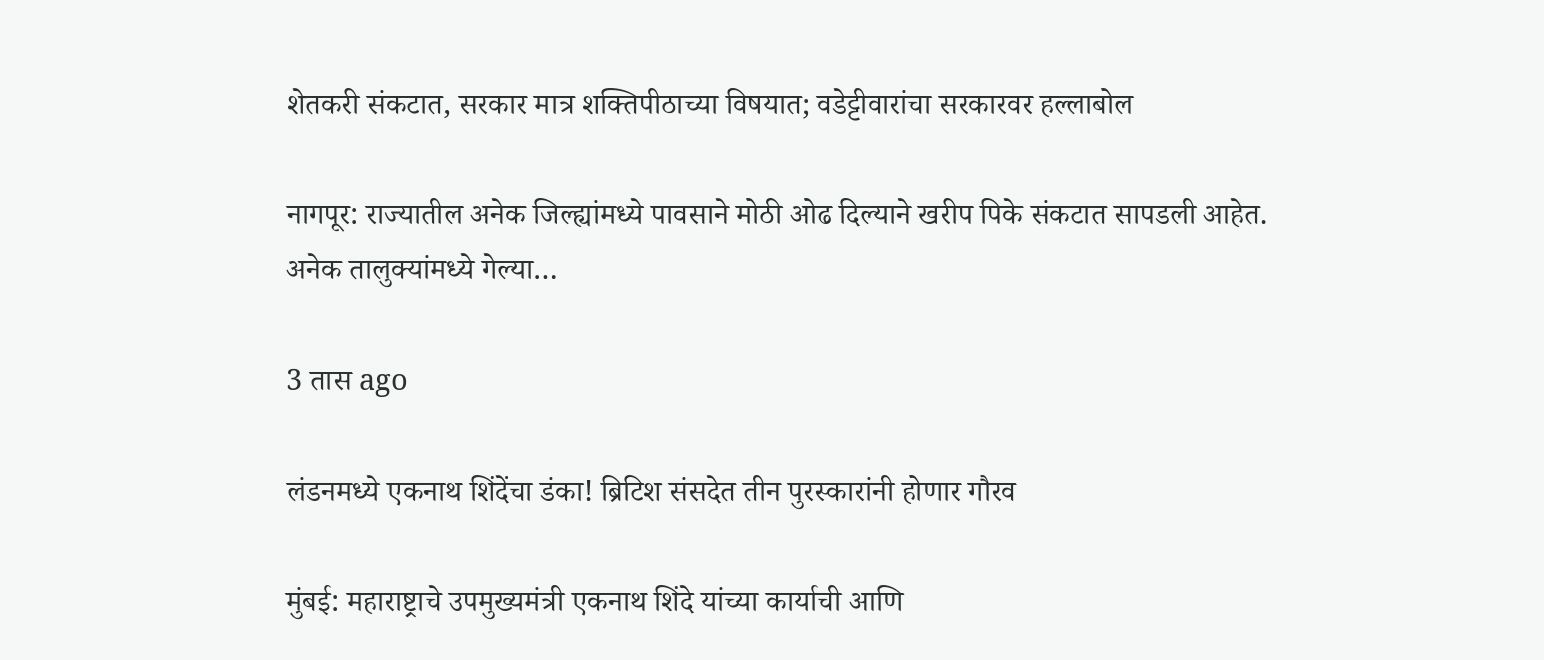शेतकरी संकटात, सरकार मात्र शक्तिपीठाच्या विषयात; वडेट्टीवारांचा सरकारवर हल्लाबोल

नागपूर: राज्यातील अनेक जिल्ह्यांमध्ये पावसाने मोठी ओढ दिल्याने खरीप पिके संकटात सापडली आहेत. अनेक तालुक्यांमध्ये गेल्या…

3 तास ago

लंडनमध्ये एकनाथ शिंदेंचा डंका! ब्रिटिश संसदेत तीन पुरस्कारांनी होणार गौरव

मुंबई: महाराष्ट्राचे उपमुख्यमंत्री एकनाथ शिंदे यांच्या कार्याची आणि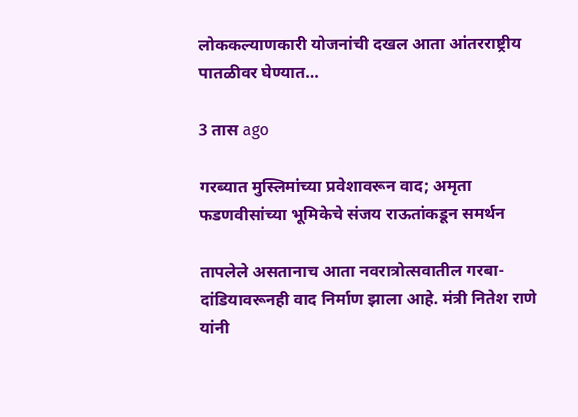लोककल्याणकारी योजनांची दखल आता आंतरराष्ट्रीय पातळीवर घेण्यात…

3 तास ago

गरब्यात मुस्लिमांच्या प्रवेशावरून वाद; अमृता फडणवीसांच्या भूमिकेचे संजय राऊतांकडून समर्थन

तापलेले असतानाच आता नवरात्रोत्सवातील गरबा-दांडियावरूनही वाद निर्माण झाला आहे. मंत्री नितेश राणे यांनी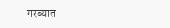गरब्यात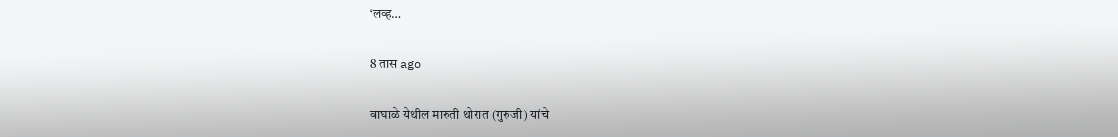‘लव्ह…

8 तास ago

वाघाळे येथील मारुती थोरात (गुरुजी) यांचे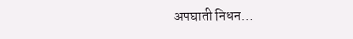अपघाती निधन…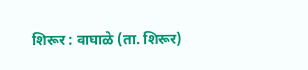शिरूर : वाघाळे (ता. शिरूर)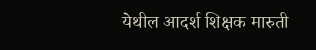येथील आदर्श शिक्षक मारुती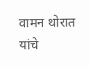वामन थोरात यांचे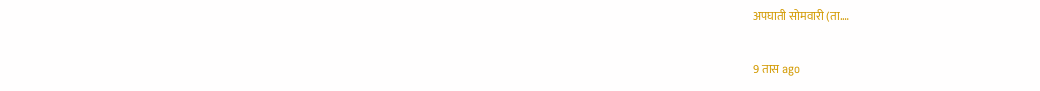अपघाती सोमवारी (ता.…

9 तास ago